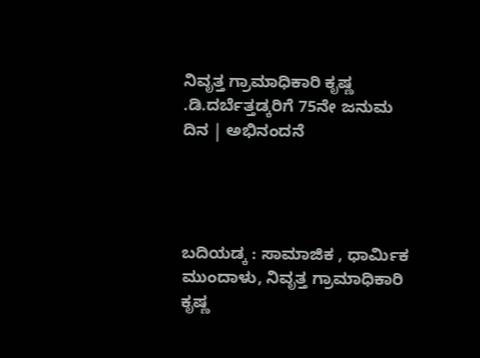ನಿವೃತ್ತ ಗ್ರಾಮಾಧಿಕಾರಿ ಕೃಷ್ಣ .ಡಿ.ದರ್ಬೆತ್ತಡ್ಕರಿಗೆ 75ನೇ ಜನುಮ ದಿನ | ಅಭಿನಂದನೆ




ಬದಿಯಡ್ಕ : ಸಾಮಾಜಿಕ , ಧಾರ್ಮಿಕ ಮುಂದಾಳು, ನಿವೃತ್ತ ಗ್ರಾಮಾಧಿಕಾರಿ ಕೃಷ್ಣ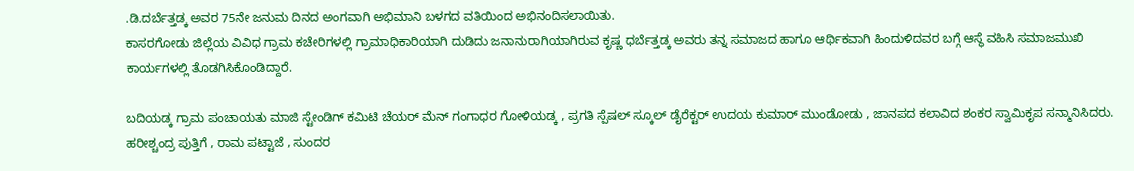.ಡಿ.ದರ್ಬೆತ್ತಡ್ಕ ಅವರ 75ನೇ ಜನುಮ ದಿನದ ಅಂಗವಾಗಿ ಅಭಿಮಾನಿ ಬಳಗದ ವತಿಯಿಂದ ಅಭಿನಂದಿಸಲಾಯಿತು.
ಕಾಸರಗೋಡು ಜಿಲ್ಲೆಯ ವಿವಿಧ ಗ್ರಾಮ ಕಚೇರಿಗಳಲ್ಲಿ ಗ್ರಾಮಾಧಿಕಾರಿಯಾಗಿ ದುಡಿದು ಜನಾನುರಾಗಿಯಾಗಿರುವ ಕೃಷ್ಣ ಧರ್ಬೆತ್ತಡ್ಕ ಅವರು ತನ್ನ‌ ಸಮಾಜದ ಹಾಗೂ ಆರ್ಥಿಕವಾಗಿ ಹಿಂದುಳಿದವರ ಬಗ್ಗೆ ಆಸ್ಥೆ ವಹಿಸಿ ಸಮಾಜಮುಖಿ ಕಾರ್ಯಗಳಲ್ಲಿ ತೊಡಗಿಸಿಕೊಂಡಿದ್ದಾರೆ.

ಬದಿಯಡ್ಕ ಗ್ರಾಮ ಪಂಚಾಯತು ಮಾಜಿ ಸ್ಟೇಂಡಿಗ್ ಕಮಿಟಿ ಚೆಯರ್ ಮೆನ್ ಗಂಗಾಧರ ಗೋಳಿಯಡ್ಕ , ಪ್ರಗತಿ ಸ್ಪೆಷಲ್ ಸ್ಕೂಲ್ ಡೈರೆಕ್ಟರ್ ಉದಯ ಕುಮಾರ್ ಮುಂಡೋಡು , ಜಾನಪದ ಕಲಾವಿದ ಶಂಕರ ಸ್ವಾಮಿಕೃಪ ಸನ್ಮಾನಿಸಿದರು. ಹರೀಶ್ಚಂದ್ರ ಪುತ್ತಿಗೆ , ರಾಮ ಪಟ್ಟಾಜೆ , ಸುಂದರ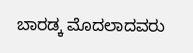ಬಾರಡ್ಕ ಮೊದಲಾದವರು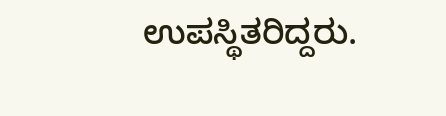ಉಪಸ್ಥಿತರಿದ್ದರು.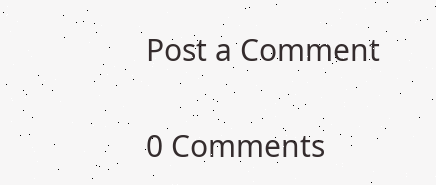Post a Comment

0 Comments